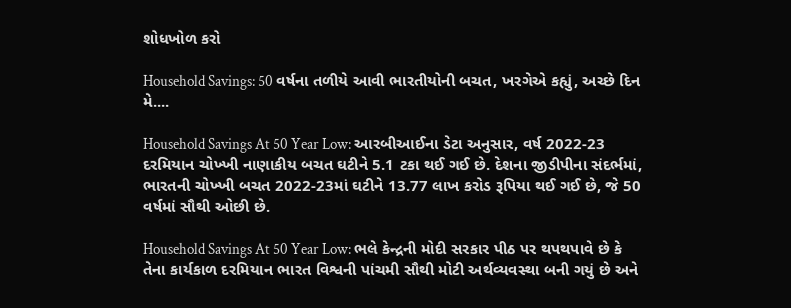શોધખોળ કરો

Household Savings: 50 વર્ષના તળીયે આવી ભારતીયોની બચત, ખરગેએ કહ્યું, અચ્છે દિન મે....

Household Savings At 50 Year Low: આરબીઆઈના ડેટા અનુસાર, વર્ષ 2022-23 દરમિયાન ચોખ્ખી નાણાકીય બચત ઘટીને 5.1 ટકા થઈ ગઈ છે. દેશના જીડીપીના સંદર્ભમાં, ભારતની ચોખ્ખી બચત 2022-23માં ઘટીને 13.77 લાખ કરોડ રૂપિયા થઈ ગઈ છે, જે 50 વર્ષમાં સૌથી ઓછી છે.

Household Savings At 50 Year Low: ભલે કેન્દ્રની મોદી સરકાર પીઠ પર થપથપાવે છે કે તેના કાર્યકાળ દરમિયાન ભારત વિશ્વની પાંચમી સૌથી મોટી અર્થવ્યવસ્થા બની ગયું છે અને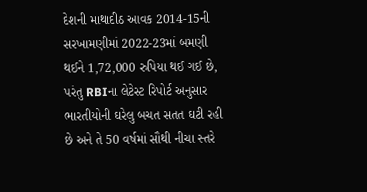દેશની માથાદીઠ આવક 2014-15ની સરખામણીમાં 2022-23માં બમણી થઈને 1,72,000 રુપિયા થઈ ગઈ છે, પરંતુ RBIના લેટેસ્ટ રિપોર્ટ અનુસાર ભારતીયોની ઘરેલુ બચત સતત ઘટી રહી છે અને તે 50 વર્ષમાં સૌથી નીચા સ્તરે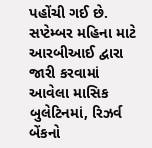પહોંચી ગઈ છે. સપ્ટેમ્બર મહિના માટે આરબીઆઈ દ્વારા જારી કરવામાં આવેલા માસિક બુલેટિનમાં, રિઝર્વ બેંકનો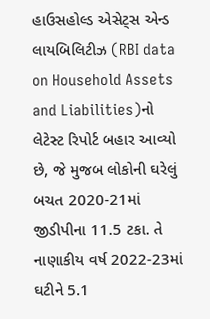હાઉસહોલ્ડ એસેટ્સ એન્ડ લાયબિલિટીઝ (RBI data on Household Assets and Liabilities)નો લેટેસ્ટ રિપોર્ટ બહાર આવ્યો છે, જે મુજબ લોકોની ઘરેલું બચત 2020-21માં જીડીપીના 11.5 ટકા. તે નાણાકીય વર્ષ 2022-23માં ઘટીને 5.1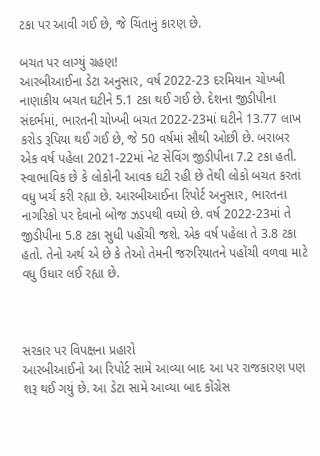ટકા પર આવી ગઈ છે, જે ચિંતાનું કારણ છે.

બચત પર લાગ્યું ગ્રહણ!
આરબીઆઈના ડેટા અનુસાર, વર્ષ 2022-23 દરમિયાન ચોખ્ખી નાણાકીય બચત ઘટીને 5.1 ટકા થઈ ગઈ છે. દેશના જીડીપીના સંદર્ભમાં, ભારતની ચોખ્ખી બચત 2022-23માં ઘટીને 13.77 લાખ કરોડ રૂપિયા થઈ ગઈ છે, જે 50 વર્ષમાં સૌથી ઓછી છે. બરાબર એક વર્ષ પહેલા 2021-22માં નેટ સેવિંગ જીડીપીના 7.2 ટકા હતી. સ્વાભાવિક છે કે લોકોની આવક ઘટી રહી છે તેથી લોકો બચત કરતાં વધુ ખર્ચ કરી રહ્યા છે. આરબીઆઈના રિપોર્ટ અનુસાર, ભારતના નાગરિકો પર દેવાનો બોજ ઝડપથી વધ્યો છે. વર્ષ 2022-23માં તે જીડીપીના 5.8 ટકા સુધી પહોંચી જશે. એક વર્ષ પહેલા તે 3.8 ટકા હતો. તેનો અર્થ એ છે કે તેઓ તેમની જરુરિયાતને પહોંચી વળવા માટે વધુ ઉધાર લઈ રહ્યા છે.



સરકાર પર વિપક્ષના પ્રહારો
આરબીઆઈનો આ રિપોર્ટ સામે આવ્યા બાદ આ પર રાજકારણ પણ શરૂ થઈ ગયું છે. આ ડેટા સામે આવ્યા બાદ કોંગ્રેસ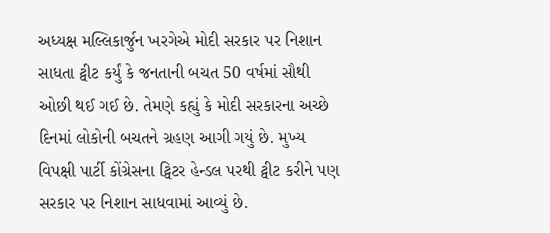અધ્યક્ષ મલ્લિકાર્જુન ખરગેએ મોદી સરકાર પર નિશાન સાધતા ટ્વીટ કર્યું કે જનતાની બચત 50 વર્ષમાં સૌથી ઓછી થઈ ગઈ છે. તેમણે કહ્યું કે મોદી સરકારના અચ્છે દિનમાં લોકોની બચતને ગ્રહણ આગી ગયું છે. મુખ્ય વિપક્ષી પાર્ટી કોંગ્રેસના ટ્વિટર હેન્ડલ પરથી ટ્વીટ કરીને પણ સરકાર પર નિશાન સાધવામાં આવ્યું છે.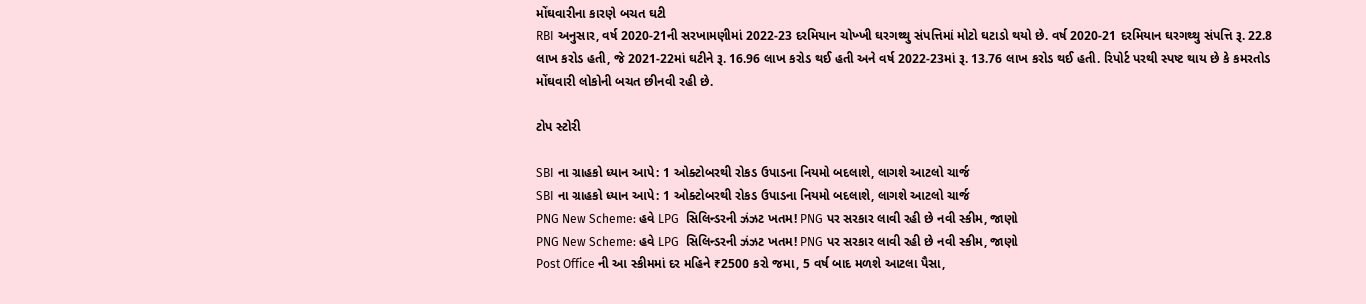મોંઘવારીના કારણે બચત ઘટી
RBI અનુસાર, વર્ષ 2020-21ની સરખામણીમાં 2022-23 દરમિયાન ચોખ્ખી ઘરગથ્થુ સંપત્તિમાં મોટો ઘટાડો થયો છે. વર્ષ 2020-21 દરમિયાન ઘરગથ્થુ સંપત્તિ રૂ. 22.8 લાખ કરોડ હતી, જે 2021-22માં ઘટીને રૂ. 16.96 લાખ કરોડ થઈ હતી અને વર્ષ 2022-23માં રૂ. 13.76 લાખ કરોડ થઈ હતી. રિપોર્ટ પરથી સ્પષ્ટ થાય છે કે કમરતોડ મોંઘવારી લોકોની બચત છીનવી રહી છે.

ટોપ સ્ટોરી

SBI ના ગ્રાહકો ધ્યાન આપે: 1 ઓક્ટોબરથી રોકડ ઉપાડના નિયમો બદલાશે, લાગશે આટલો ચાર્જ
SBI ના ગ્રાહકો ધ્યાન આપે: 1 ઓક્ટોબરથી રોકડ ઉપાડના નિયમો બદલાશે, લાગશે આટલો ચાર્જ
PNG New Scheme: હવે LPG  સિલિન્ડરની ઝંઝટ ખતમ! PNG પર સરકાર લાવી રહી છે નવી સ્કીમ, જાણો
PNG New Scheme: હવે LPG  સિલિન્ડરની ઝંઝટ ખતમ! PNG પર સરકાર લાવી રહી છે નવી સ્કીમ, જાણો
Post Office ની આ સ્કીમમાં દર મહિને ₹2500 કરો જમા, 5 વર્ષ બાદ મળશે આટલા પૈસા,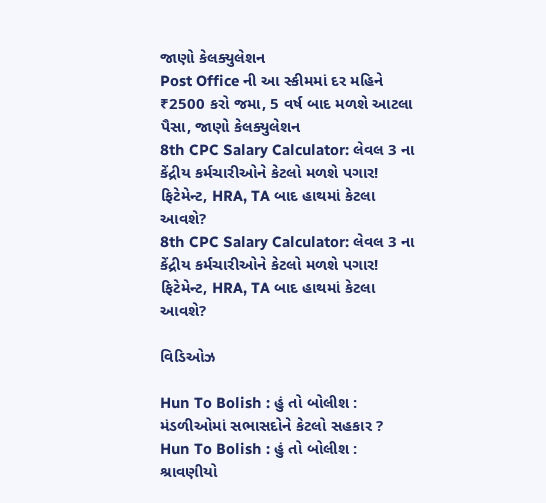જાણો કેલક્યુલેશન
Post Office ની આ સ્કીમમાં દર મહિને ₹2500 કરો જમા, 5 વર્ષ બાદ મળશે આટલા પૈસા, જાણો કેલક્યુલેશન
8th CPC Salary Calculator: લેવલ 3 ના કેંદ્રીય કર્મચારીઓને કેટલો મળશે પગાર! ફિટેમેન્ટ, HRA, TA બાદ હાથમાં કેટલા આવશે?
8th CPC Salary Calculator: લેવલ 3 ના કેંદ્રીય કર્મચારીઓને કેટલો મળશે પગાર! ફિટેમેન્ટ, HRA, TA બાદ હાથમાં કેટલા આવશે?

વિડિઓઝ

Hun To Bolish : હું તો બોલીશ : મંડળીઓમાં સભાસદોને કેટલો સહકાર ?
Hun To Bolish : હું તો બોલીશ : શ્રાવણીયો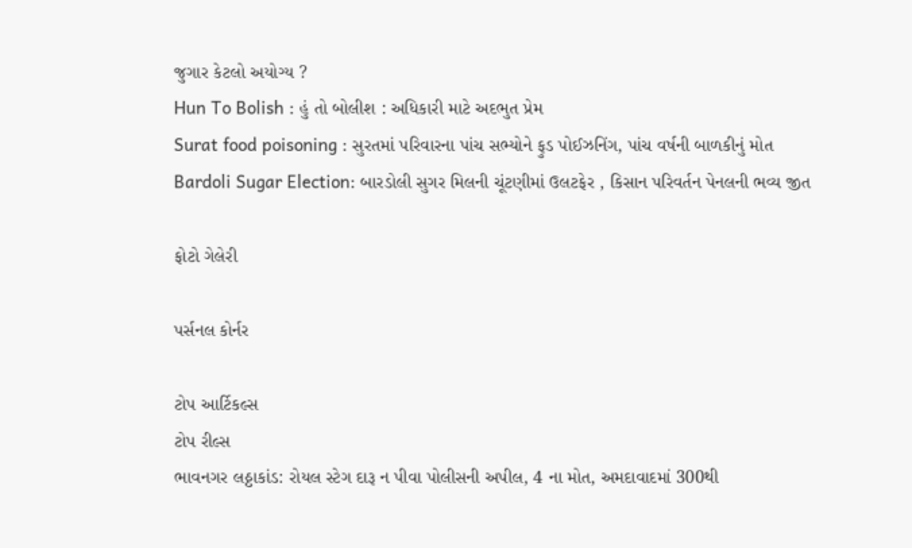જુગાર કેટલો અયોગ્ય ?
Hun To Bolish : હું તો બોલીશ : અધિકારી માટે અદભુત પ્રેમ
Surat food poisoning : સુરતમાં પરિવારના પાંચ સભ્યોને ફુડ પોઈઝનિંગ, પાંચ વર્ષની બાળકીનું મોત
Bardoli Sugar Election: બારડોલી સુગર મિલની ચૂંટણીમાં ઉલટફેર , કિસાન પરિવર્તન પેનલની ભવ્ય જીત

ફોટો ગેલેરી

પર્સનલ કોર્નર

ટોપ આર્ટિકલ્સ
ટોપ રીલ્સ
ભાવનગર લઠ્ઠાકાંડ: રોયલ સ્ટેગ દારૂ ન પીવા પોલીસની અપીલ, 4 ના મોત, અમદાવાદમાં 300થી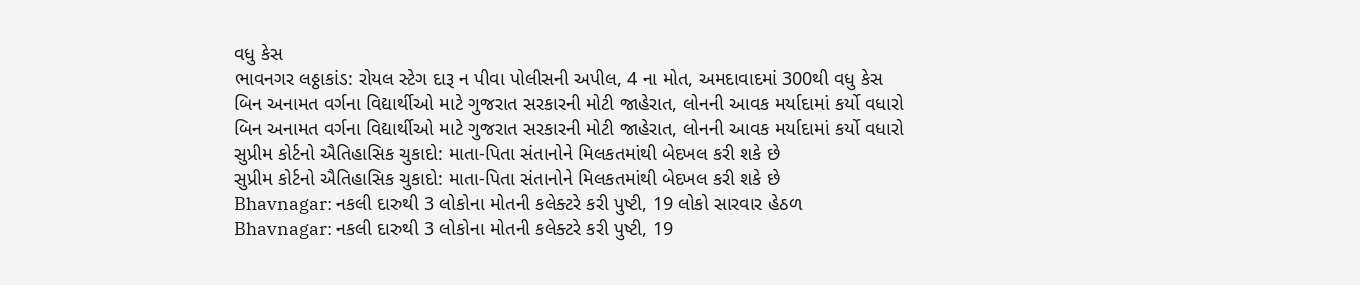વધુ કેસ
ભાવનગર લઠ્ઠાકાંડ: રોયલ સ્ટેગ દારૂ ન પીવા પોલીસની અપીલ, 4 ના મોત, અમદાવાદમાં 300થી વધુ કેસ
બિન અનામત વર્ગના વિદ્યાર્થીઓ માટે ગુજરાત સરકારની મોટી જાહેરાત, લોનની આવક મર્યાદામાં કર્યો વધારો
બિન અનામત વર્ગના વિદ્યાર્થીઓ માટે ગુજરાત સરકારની મોટી જાહેરાત, લોનની આવક મર્યાદામાં કર્યો વધારો
સુપ્રીમ કોર્ટનો ઐતિહાસિક ચુકાદો: માતા-પિતા સંતાનોને મિલકતમાંથી બેદખલ કરી શકે છે
સુપ્રીમ કોર્ટનો ઐતિહાસિક ચુકાદો: માતા-પિતા સંતાનોને મિલકતમાંથી બેદખલ કરી શકે છે
Bhavnagar: નકલી દારુથી 3 લોકોના મોતની કલેક્ટરે કરી પુષ્ટી, 19 લોકો સારવાર હેઠળ
Bhavnagar: નકલી દારુથી 3 લોકોના મોતની કલેક્ટરે કરી પુષ્ટી, 19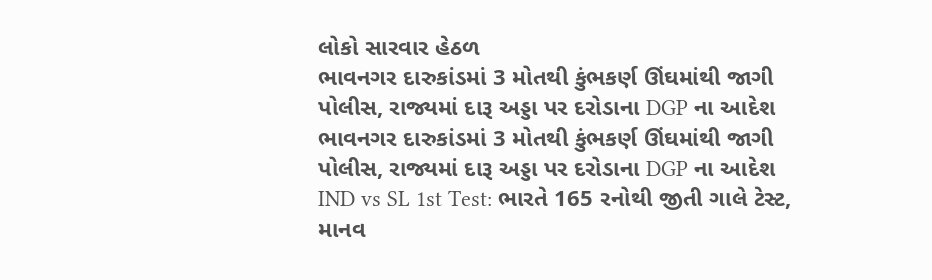લોકો સારવાર હેઠળ
ભાવનગર દારુકાંડમાં 3 મોતથી કુંભકર્ણ ઊંઘમાંથી જાગી પોલીસ, રાજ્યમાં દારૂ અડ્ડા પર દરોડાના DGP ના આદેશ
ભાવનગર દારુકાંડમાં 3 મોતથી કુંભકર્ણ ઊંઘમાંથી જાગી પોલીસ, રાજ્યમાં દારૂ અડ્ડા પર દરોડાના DGP ના આદેશ
IND vs SL 1st Test: ભારતે 165 રનોથી જીતી ગાલે ટેસ્ટ, માનવ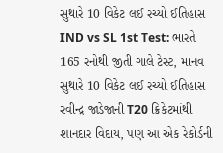સુથારે 10 વિકેટ લઈ રચ્યો ઈતિહાસ
IND vs SL 1st Test: ભારતે 165 રનોથી જીતી ગાલે ટેસ્ટ, માનવ સુથારે 10 વિકેટ લઈ રચ્યો ઈતિહાસ
રવીન્દ્ર જાડેજાની T20 ક્રિકેટમાંથી શાનદાર વિદાય, પણ આ એક રેકોર્ડની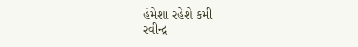હંમેશા રહેશે કમી
રવીન્દ્ર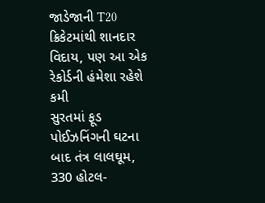જાડેજાની T20 ક્રિકેટમાંથી શાનદાર વિદાય, પણ આ એક રેકોર્ડની હંમેશા રહેશે કમી
સુરતમાં ફૂડ પોઈઝનિંગની ઘટના બાદ તંત્ર લાલઘૂમ, 330 હોટલ-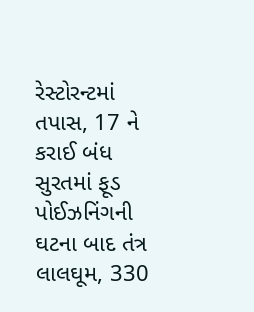રેસ્ટોરન્ટમાં તપાસ, 17 ને કરાઈ બંધ
સુરતમાં ફૂડ પોઈઝનિંગની ઘટના બાદ તંત્ર લાલઘૂમ, 330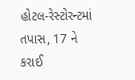હોટલ-રેસ્ટોરન્ટમાં તપાસ, 17 ને કરાઈ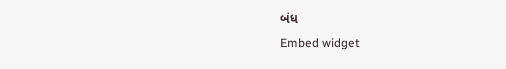બંધ
Embed widget